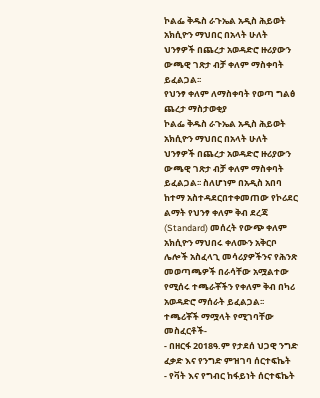ኮልፌ ቅዱስ ራጉኤል አዲስ ሕይወት አክሲዮን ማህበር በአላት ሁለት ህንፃዎች በጨረታ አወዳድሮ ዙሪያውን ውጫዊ ገጽታ ብቻ ቀለም ማስቀባት ይፈልጋል፡፡
የህንፃ ቀለም ለማስቀባት የወጣ ግልፅ ጨረታ ማስታወቂያ
ኮልፌ ቅዱስ ራጉኤል አዲስ ሕይወት አክሲዮን ማህበር በአላት ሁለት ህንፃዎች በጨረታ አወዳድሮ ዙሪያውን ውጫዊ ገጽታ ብቻ ቀለም ማስቀባት ይፈልጋል፡፡ ስለሆነም በአዲስ አበባ ከተማ አስተዳደርበተቀመጠው የኮሪደር ልማት የህንፃ ቀለም ቅብ ደረጃ (Standard) መሰረት የውጭ ቀለም አክሲዮን ማህበሩ ቀለሙን አቅርቦ ሌሎች አስፈላጊ መሳሪያዎችንና የሕንጽ መወጣጫዎች በራሳቸው አሟልተው የሚሰሩ ተጫራቾችን የቀለም ቅብ በካሪ አወዳድሮ ማሰራት ይፈልጋል፡፡
ተጫሪቾች ማሟላት የሚገባቸው መስፈርቶች-
- በዘርፋ 2018ዓ.ም የታደሰ ህጋዊ ንግድ ፈቃድ እና የንግድ ምዝገባ ሰርተፍኬት
- የቫት እና የግብር ከፋይነት ሰርተፍኬት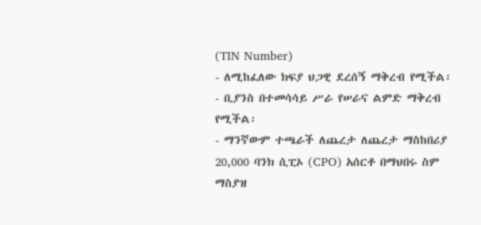(TIN Number)
- ለሚከፈለው ክፍያ ህጋዊ ደረሰኝ ማቅረብ የሚችል፡
- ቢያንስ በተመሳሳይ ሥራ የሠራና ልምድ ማቅረብ የሚችል፡
- ማንኛውም ተጫራች ለጨረታ ለጨረታ ማስከበሪያ 20,000 ባንክ ሲፒኦ (CPO) አሰርቶ በማህበሩ ስም ማስያዝ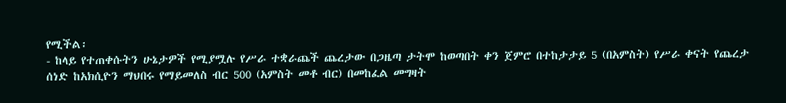የሚችል፡
- ከላይ የተጠቀሱትን ሁኔታዎች የሚያሟሉ የሥራ ተቋራጨች ጨረታው በጋዜጣ ታትሞ ከወጣበት ቀን ጀምሮ በተከታታይ 5 (በአምስት) የሥራ ቀናት የጨረታ ሰነድ ከአክሲዮን ማህበሩ የማይመለስ ብር 500 (አምስት መቶ ብር) በመከፈል መግዛት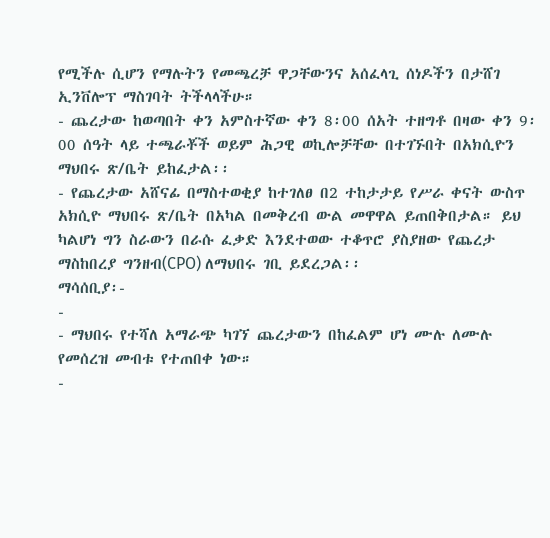የሚችሉ ሲሆን የማሉትን የመጫረቻ ዋጋቸውንና አሰፈላጊ ሰነዶችን በታሸገ ኢንቨሎፕ ማስገባት ትችላላችሁ።
- ጨረታው ከወጣበት ቀን አምስተኛው ቀን 8፡00 ሰአት ተዘግቶ በዛው ቀን 9፡00 ሰዓት ላይ ተጫራቾች ወይም ሕጋዊ ወኪሎቻቸው በተገኙበት በአክሲዮን ማህበሩ ጽ/ቤት ይከፈታል፡፡
- የጨረታው አሸናፊ በማስተወቂያ ከተገለፀ በ2 ተከታታይ የሥራ ቀናት ውስጥ አክሲዮ ማህበሩ ጽ/ቤት በአካል በመቅረብ ውል መዋዋል ይጠበቅበታል። ይህ ካልሆነ ግን ስራውን በራሱ ፈቃድ እንደተወው ተቆጥሮ ያስያዘው የጨረታ ማስከበረያ ግንዘብ(CPO) ለማህበሩ ገቢ ይደረጋል፡፡
ማሳሰቢያ፡-
-
- ማህበሩ የተሻለ አማራጭ ካገኘ ጨረታውን በከፈልም ሆነ ሙሉ ለሙሉ የመሰረዝ መብቱ የተጠበቀ ነው።
-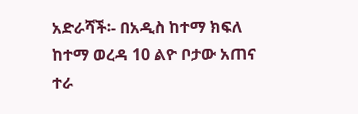አድራሻች፡- በአዲስ ከተማ ክፍለ ከተማ ወረዳ 10 ልዮ ቦታው አጠና ተራ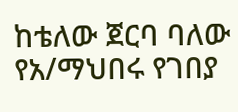ከቴለው ጀርባ ባለው የአ/ማህበሩ የገበያ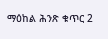ማዕከል ሕንጽ ቁጥር 2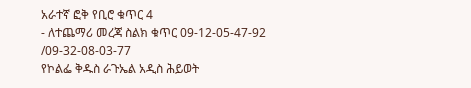አራተኛ ፎቅ የቢሮ ቁጥር 4
- ለተጨማሪ መረጃ ስልክ ቁጥር 09-12-05-47-92 /09-32-08-03-77
የኮልፌ ቅዱስ ራጉኤል አዲስ ሕይወት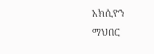አክሲዮን ማህበር